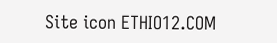Site icon ETHIO12.COM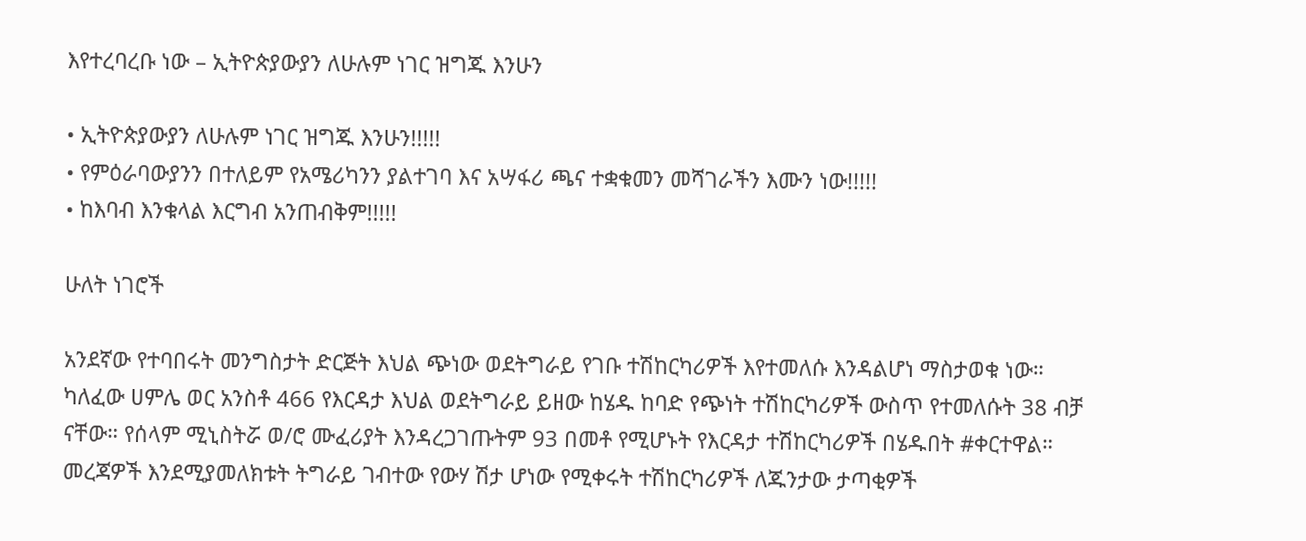እየተረባረቡ ነው – ኢትዮጵያውያን ለሁሉም ነገር ዝግጁ እንሁን

• ኢትዮጵያውያን ለሁሉም ነገር ዝግጁ እንሁን!!!!!
• የምዕራባውያንን በተለይም የአሜሪካንን ያልተገባ እና አሣፋሪ ጫና ተቋቁመን መሻገራችን እሙን ነው!!!!!
• ከእባብ እንቁላል እርግብ አንጠብቅም!!!!!

ሁለት ነገሮች

አንደኛው የተባበሩት መንግስታት ድርጅት እህል ጭነው ወደትግራይ የገቡ ተሽከርካሪዎች እየተመለሱ እንዳልሆነ ማስታወቁ ነው። ካለፈው ሀምሌ ወር አንስቶ 466 የእርዳታ እህል ወደትግራይ ይዘው ከሄዱ ከባድ የጭነት ተሽከርካሪዎች ውስጥ የተመለሱት 38 ብቻ ናቸው። የሰላም ሚኒስትሯ ወ/ሮ ሙፈሪያት እንዳረጋገጡትም 93 በመቶ የሚሆኑት የእርዳታ ተሽከርካሪዎች በሄዱበት #ቀርተዋል። መረጃዎች እንደሚያመለክቱት ትግራይ ገብተው የውሃ ሽታ ሆነው የሚቀሩት ተሽከርካሪዎች ለጁንታው ታጣቂዎች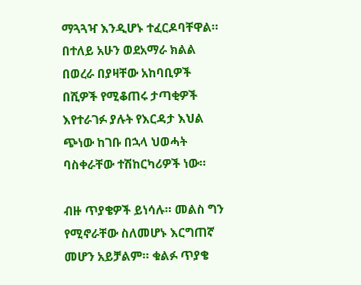ማጓጓዣ እንዲሆኑ ተፈርዶባቸዋል። በተለይ አሁን ወደአማራ ክልል በወረራ በያዛቸው አከባቢዎች በሺዎች የሚቆጠሩ ታጣቂዎች እየተራገፉ ያሉት የእርዳታ እህል ጭነው ከገቡ በኋላ ህወሓት ባስቀራቸው ተሽከርካሪዎች ነው።

ብዙ ጥያቄዎች ይነሳሉ። መልስ ግን የሚኖራቸው ስለመሆኑ እርግጠኛ መሆን አይቻልም። ቁልፉ ጥያቄ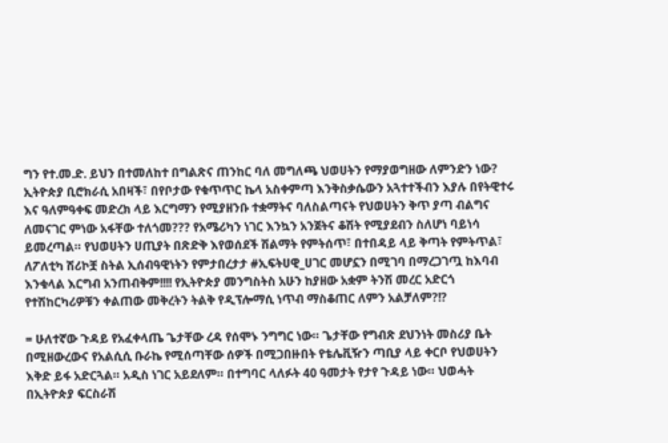ግን የተ.መ.ድ. ይህን በተመለከተ በግልጽና ጠንከር ባለ መግለጫ ህወሀትን የማያወግዘው ለምንድን ነው? ኢትዮጵያ ቢሮክራሲ አበዛች፣ በየቦታው የቁጥጥር ኬላ አስቀምጣ እንቅስቃሴውን አጓተተችብን እያሉ በየትዊተሩ እና ዓለምዓቀፍ መድረክ ላይ እርግማን የሚያዘንቡ ተቋማትና ባለስልጣናት የህወሀትን ቅጥ ያጣ ብልግና ለመናገር ምነው አፋቸው ተለጎመ??? የአሜሪካን ነገር እንኳን አንጀትና ቆሽት የሚያደብን ስለሆነ ባይነሳ ይመረጣል። የህወሀትን ሀጢያት በጽድቅ እየወሰደች ሽልማት የምትሰጥ፣ በተበዳይ ላይ ቅጣት የምትጥል፣ ለፖለቲካ ሽሪኮቿ ስትል ኢሰብዓዊነትን የምታበረታታ #ኢፍትሀዊ_ሀገር መሆኗን በሚገባ በማረጋገጧ ከእባብ እንቁላል እርግብ አንጠብቅም!!!! የኢትዮጵያ መንግስትስ አሁን ከያዘው አቋም ትንሽ መረር አድርጎ የተሽከርካሪዎቹን ቀልጠው መቅረትን ትልቅ የዲፕሎማሲ ነጥብ ማስቆጠር ለምን አልቻለም?!?

= ሁለተኛው ጉዳይ የአፈቀላጤ ጌታቸው ረዳ የሰሞኑ ንግግር ነው። ጌታቸው የግብጽ ደህንነት መስሪያ ቤት በሚዘውረውና የአልሲሲ ቡራኬ የሚሰጣቸው ሰዎች በሚጋበዙበት የቴሌቪዥን ጣቢያ ላይ ቀርቦ የህወሀትን እቅድ ይፋ አድርጓል። አዲስ ነገር አይደለም። በተግባር ላለፉት 40 ዓመታት የታየ ጉዳይ ነው። ህወሓት በኢትዮጵያ ፍርስራሽ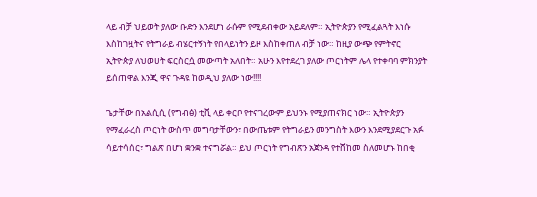ላይ ብቻ ህይወት ያለው ቡድን እንደሆነ ራሱም የሚደብቀው አይደለም። ኢትዮጵያን የሚፈልጓት እነሱ እስከገዟትና የትግራይ ብሄርተኝነት የበላይነትን ይዞ እስከቀጠለ ብቻ ነው። ከዚያ ውጭ የምትኖር ኢትዮጵያ ለህወሀት ፍርስርሷ መውጣት አለበት። አሁን እየተደረገ ያለው ጦርነትም ሌላ የተቀባባ ምክንያት ይሰጠዋል እንጂ ዋና ጉዳዩ ከወዲህ ያለው ነው!!!!

ጌታቸው በአልሲሲ (የግብፅ) ቲቪ ላይ ቀርቦ የተናገረውም ይህንኑ የሚያጠናክር ነው። ኢትዮጵያን የማፈራረስ ጦርነት ውስጥ መግባታቸውን፣ በውጤቱም የትግራይን መንግስት እውን እንደሚያደርጉ አፉ ሳይተሳሰር፣ ግልጽ በሆነ ቋንቋ ተናግሯል። ይህ ጦርነት የግብጽን አጀንዳ የተሸከመ ስለመሆኑ ከበቂ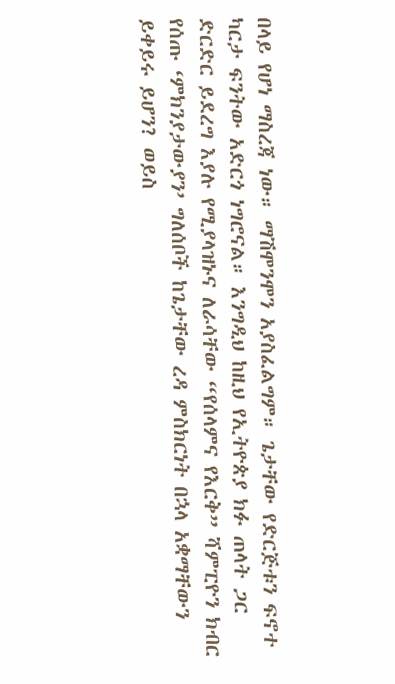በላይ የሆነ ማስረጃ ነው። ማሽሞንሞን አያስፈልግም። ጌታቸው የድርጅቱን ፍኖተ ካርታ ፍንትው አድርጎ ነግሮናል። እንግዲህ ከዚህ የኢትዮጵያ ክፉ ጠላት ጋር ድርድር ይደረግ እያሉ የሚያላዝኑና ለራሳቸው “የሰላምና የእርቅ” ሻምፒዮን ክብር የሰጡ ‘ምክንያታውያን’ ግለሰቦች ከጌታቸው ረዳ ምስክርነት በኋላ አቋማቸውን ይቀይሩ ይሆን? ወይስ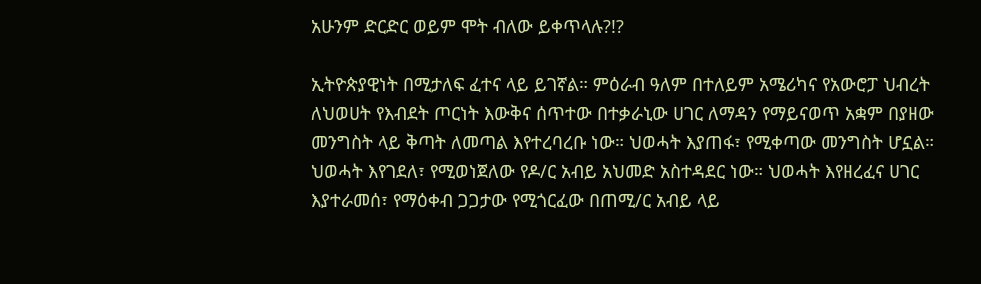አሁንም ድርድር ወይም ሞት ብለው ይቀጥላሉ?!?

ኢትዮጵያዊነት በሚታለፍ ፈተና ላይ ይገኛል። ምዕራብ ዓለም በተለይም አሜሪካና የአውሮፓ ህብረት ለህወሀት የእብደት ጦርነት እውቅና ሰጥተው በተቃራኒው ሀገር ለማዳን የማይናወጥ አቋም በያዘው መንግስት ላይ ቅጣት ለመጣል እየተረባረቡ ነው። ህወሓት እያጠፋ፣ የሚቀጣው መንግስት ሆኗል። ህወሓት እየገደለ፣ የሚወነጀለው የዶ/ር አብይ አህመድ አስተዳደር ነው። ህወሓት እየዘረፈና ሀገር እያተራመሰ፣ የማዕቀብ ጋጋታው የሚጎርፈው በጠሚ/ር አብይ ላይ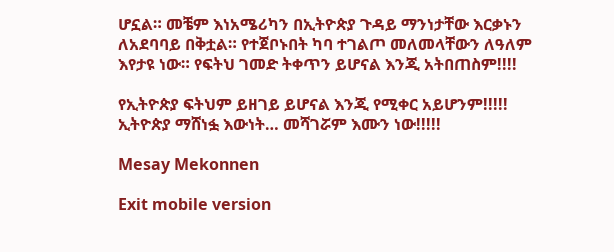ሆኗል። መቼም እነአሜሪካን በኢትዮጵያ ጉዳይ ማንነታቸው እርቃኑን ለአደባባይ በቅቷል። የተጀቦኑበት ካባ ተገልጦ መለመላቸውን ለዓለም እየታዩ ነው። የፍትህ ገመድ ትቀጥን ይሆናል እንጂ አትበጠስም!!!!

የኢትዮጵያ ፍትህም ይዘገይ ይሆናል እንጂ የሚቀር አይሆንም!!!!! ኢትዮጵያ ማሸነፏ እውነት… መሻገሯም እሙን ነው!!!!!

Mesay Mekonnen

Exit mobile version